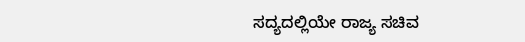ಸದ್ಯದಲ್ಲಿಯೇ ರಾಜ್ಯ ಸಚಿವ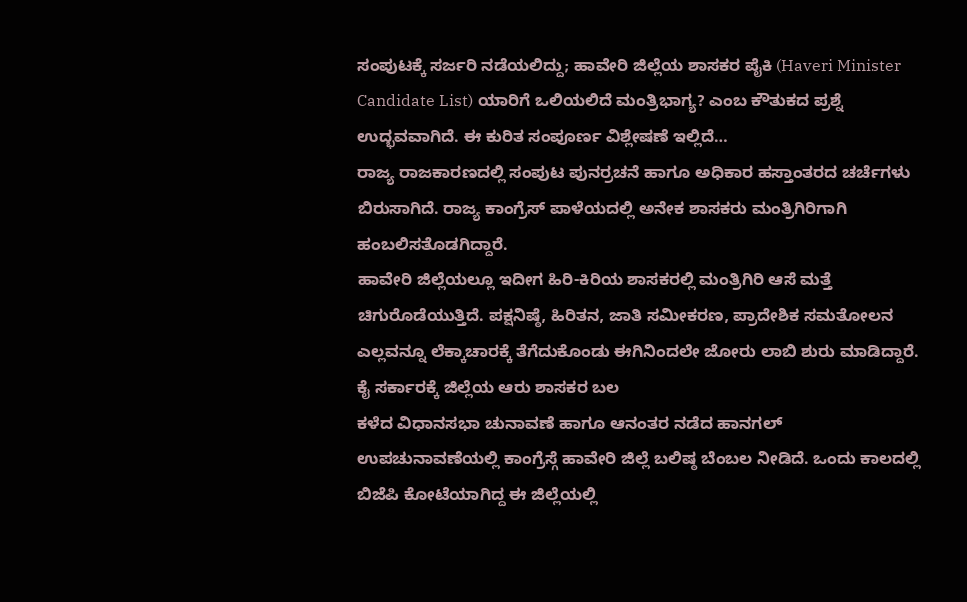ಸಂಪುಟಕ್ಕೆ ಸರ್ಜರಿ ನಡೆಯಲಿದ್ದು; ಹಾವೇರಿ ಜಿಲ್ಲೆಯ ಶಾಸಕರ ಪೈಕಿ (Haveri Minister Candidate List) ಯಾರಿಗೆ ಒಲಿಯಲಿದೆ ಮಂತ್ರಿಭಾಗ್ಯ? ಎಂಬ ಕೌತುಕದ ಪ್ರಶ್ನೆ ಉದ್ಭವವಾಗಿದೆ. ಈ ಕುರಿತ ಸಂಪೂರ್ಣ ವಿಶ್ಲೇಷಣೆ ಇಲ್ಲಿದೆ…
ರಾಜ್ಯ ರಾಜಕಾರಣದಲ್ಲಿ ಸಂಪುಟ ಪುನರ್ರಚನೆ ಹಾಗೂ ಅಧಿಕಾರ ಹಸ್ತಾಂತರದ ಚರ್ಚೆಗಳು ಬಿರುಸಾಗಿದೆ. ರಾಜ್ಯ ಕಾಂಗ್ರೆಸ್ ಪಾಳೆಯದಲ್ಲಿ ಅನೇಕ ಶಾಸಕರು ಮಂತ್ರಿಗಿರಿಗಾಗಿ ಹಂಬಲಿಸತೊಡಗಿದ್ದಾರೆ.
ಹಾವೇರಿ ಜಿಲ್ಲೆಯಲ್ಲೂ ಇದೀಗ ಹಿರಿ-ಕಿರಿಯ ಶಾಸಕರಲ್ಲಿ ಮಂತ್ರಿಗಿರಿ ಆಸೆ ಮತ್ತೆ ಚಿಗುರೊಡೆಯುತ್ತಿದೆ. ಪಕ್ಷನಿಷ್ಠೆ, ಹಿರಿತನ, ಜಾತಿ ಸಮೀಕರಣ, ಪ್ರಾದೇಶಿಕ ಸಮತೋಲನ ಎಲ್ಲವನ್ನೂ ಲೆಕ್ಕಾಚಾರಕ್ಕೆ ತೆಗೆದುಕೊಂಡು ಈಗಿನಿಂದಲೇ ಜೋರು ಲಾಬಿ ಶುರು ಮಾಡಿದ್ದಾರೆ.
ಕೈ ಸರ್ಕಾರಕ್ಕೆ ಜಿಲ್ಲೆಯ ಆರು ಶಾಸಕರ ಬಲ
ಕಳೆದ ವಿಧಾನಸಭಾ ಚುನಾವಣೆ ಹಾಗೂ ಆನಂತರ ನಡೆದ ಹಾನಗಲ್ ಉಪಚುನಾವಣೆಯಲ್ಲಿ ಕಾಂಗ್ರೆಸ್ಗೆ ಹಾವೇರಿ ಜಿಲ್ಲೆ ಬಲಿಷ್ಠ ಬೆಂಬಲ ನೀಡಿದೆ. ಒಂದು ಕಾಲದಲ್ಲಿ ಬಿಜೆಪಿ ಕೋಟೆಯಾಗಿದ್ದ ಈ ಜಿಲ್ಲೆಯಲ್ಲಿ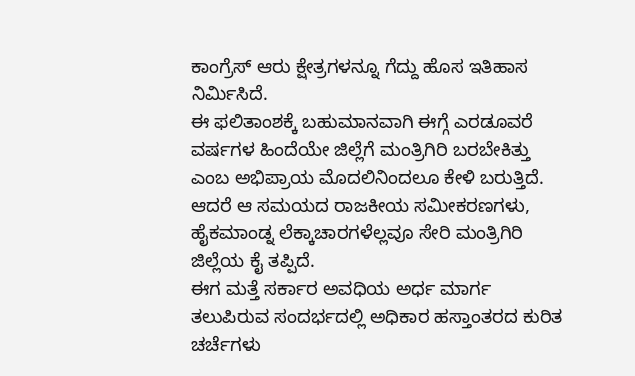ಕಾಂಗ್ರೆಸ್ ಆರು ಕ್ಷೇತ್ರಗಳನ್ನೂ ಗೆದ್ದು ಹೊಸ ಇತಿಹಾಸ ನಿರ್ಮಿಸಿದೆ.
ಈ ಫಲಿತಾಂಶಕ್ಕೆ ಬಹುಮಾನವಾಗಿ ಈಗ್ಗೆ ಎರಡೂವರೆ ವರ್ಷಗಳ ಹಿಂದೆಯೇ ಜಿಲ್ಲೆಗೆ ಮಂತ್ರಿಗಿರಿ ಬರಬೇಕಿತ್ತು ಎಂಬ ಅಭಿಪ್ರಾಯ ಮೊದಲಿನಿಂದಲೂ ಕೇಳಿ ಬರುತ್ತಿದೆ. ಆದರೆ ಆ ಸಮಯದ ರಾಜಕೀಯ ಸಮೀಕರಣಗಳು, ಹೈಕಮಾಂಡ್ನ ಲೆಕ್ಕಾಚಾರಗಳೆಲ್ಲವೂ ಸೇರಿ ಮಂತ್ರಿಗಿರಿ ಜಿಲ್ಲೆಯ ಕೈ ತಪ್ಪಿದೆ.
ಈಗ ಮತ್ತೆ ಸರ್ಕಾರ ಅವಧಿಯ ಅರ್ಧ ಮಾರ್ಗ ತಲುಪಿರುವ ಸಂದರ್ಭದಲ್ಲಿ ಅಧಿಕಾರ ಹಸ್ತಾಂತರದ ಕುರಿತ ಚರ್ಚೆಗಳು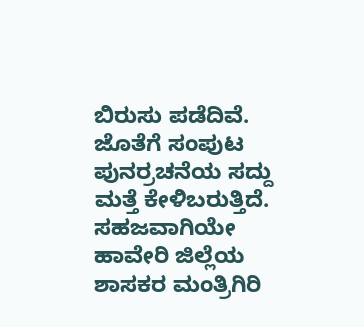ಬಿರುಸು ಪಡೆದಿವೆ. ಜೊತೆಗೆ ಸಂಪುಟ ಪುನರ್ರಚನೆಯ ಸದ್ದು ಮತ್ತೆ ಕೇಳಿಬರುತ್ತಿದೆ. ಸಹಜವಾಗಿಯೇ ಹಾವೇರಿ ಜಿಲ್ಲೆಯ ಶಾಸಕರ ಮಂತ್ರಿಗಿರಿ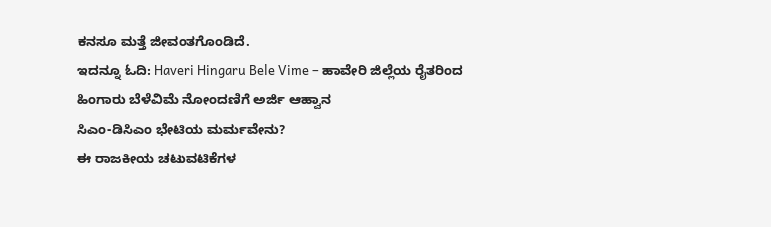ಕನಸೂ ಮತ್ತೆ ಜೀವಂತಗೊಂಡಿದೆ.
ಇದನ್ನೂ ಓದಿ: Haveri Hingaru Bele Vime – ಹಾವೇರಿ ಜಿಲ್ಲೆಯ ರೈತರಿಂದ ಹಿಂಗಾರು ಬೆಳೆವಿಮೆ ನೋಂದಣಿಗೆ ಅರ್ಜಿ ಆಹ್ವಾನ
ಸಿಎಂ-ಡಿಸಿಎಂ ಭೇಟಿಯ ಮರ್ಮವೇನು?
ಈ ರಾಜಕೀಯ ಚಟುವಟಿಕೆಗಳ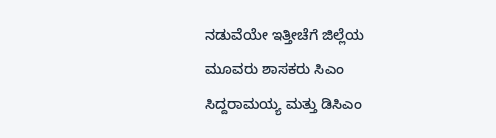ನಡುವೆಯೇ ಇತ್ತೀಚೆಗೆ ಜಿಲ್ಲೆಯ ಮೂವರು ಶಾಸಕರು ಸಿಎಂ ಸಿದ್ದರಾಮಯ್ಯ ಮತ್ತು ಡಿಸಿಎಂ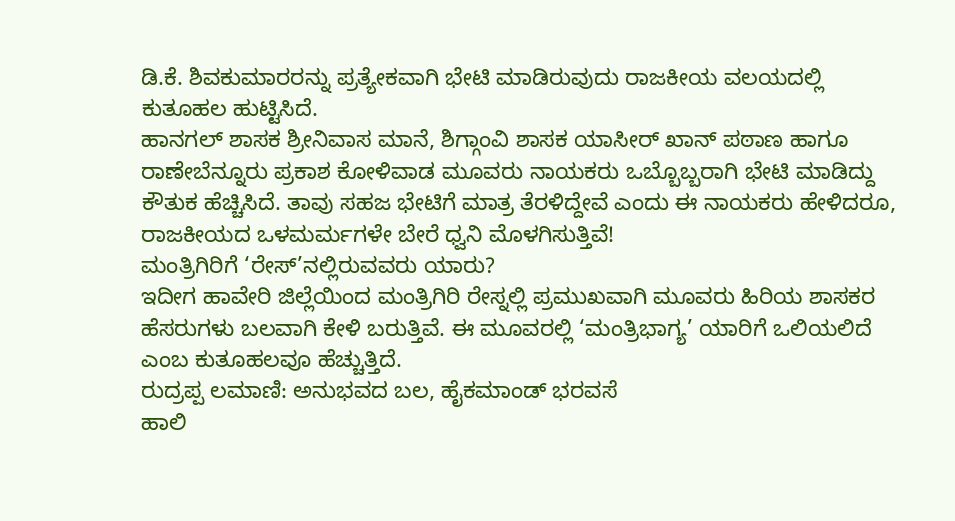ಡಿ.ಕೆ. ಶಿವಕುಮಾರರನ್ನು ಪ್ರತ್ಯೇಕವಾಗಿ ಭೇಟಿ ಮಾಡಿರುವುದು ರಾಜಕೀಯ ವಲಯದಲ್ಲಿ ಕುತೂಹಲ ಹುಟ್ಟಿಸಿದೆ.
ಹಾನಗಲ್ ಶಾಸಕ ಶ್ರೀನಿವಾಸ ಮಾನೆ, ಶಿಗ್ಗಾಂವಿ ಶಾಸಕ ಯಾಸೀರ್ ಖಾನ್ ಪಠಾಣ ಹಾಗೂ ರಾಣೇಬೆನ್ನೂರು ಪ್ರಕಾಶ ಕೋಳಿವಾಡ ಮೂವರು ನಾಯಕರು ಒಬ್ಬೊಬ್ಬರಾಗಿ ಭೇಟಿ ಮಾಡಿದ್ದು ಕೌತುಕ ಹೆಚ್ಚಿಸಿದೆ. ತಾವು ಸಹಜ ಭೇಟಿಗೆ ಮಾತ್ರ ತೆರಳಿದ್ದೇವೆ ಎಂದು ಈ ನಾಯಕರು ಹೇಳಿದರೂ, ರಾಜಕೀಯದ ಒಳಮರ್ಮಗಳೇ ಬೇರೆ ಧ್ವನಿ ಮೊಳಗಿಸುತ್ತಿವೆ!
ಮಂತ್ರಿಗಿರಿಗೆ ‘ರೇಸ್’ನಲ್ಲಿರುವವರು ಯಾರು?
ಇದೀಗ ಹಾವೇರಿ ಜಿಲ್ಲೆಯಿಂದ ಮಂತ್ರಿಗಿರಿ ರೇಸ್ನಲ್ಲಿ ಪ್ರಮುಖವಾಗಿ ಮೂವರು ಹಿರಿಯ ಶಾಸಕರ ಹೆಸರುಗಳು ಬಲವಾಗಿ ಕೇಳಿ ಬರುತ್ತಿವೆ. ಈ ಮೂವರಲ್ಲಿ ‘ಮಂತ್ರಿಭಾಗ್ಯ’ ಯಾರಿಗೆ ಒಲಿಯಲಿದೆ ಎಂಬ ಕುತೂಹಲವೂ ಹೆಚ್ಚುತ್ತಿದೆ.
ರುದ್ರಪ್ಪ ಲಮಾಣಿ: ಅನುಭವದ ಬಲ, ಹೈಕಮಾಂಡ್ ಭರವಸೆ
ಹಾಲಿ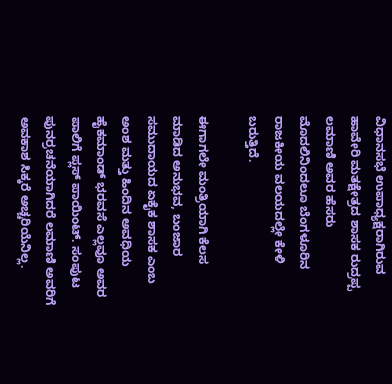ವಿಧಾನಸಭೆ ಉಪಾಧ್ಯಕ್ಷರಾಗಿರುವ ಹಾವೇರಿ ಮತಕ್ಷೇತ್ರದ ಶಾಸಕ ರುದ್ರಪ್ಪ ಲಮಾಣಿ ಅವರ ಹೆಸರು ಮೊದಲಿನಿಂದಲೂ ಬೆಂಗಳೂರಿನ ರಾಜಕೀಯ ವಲಯದಲ್ಲೇ ಕೇಳಿ ಬರುತ್ತಿದೆ.

ಈಗಾಗಲೇ ಮಂತ್ರಿಯಾಗಿ ಕೆಲಸ ಮಾಡಿದ ಅನುಭವ, ಬಂಜಾರ ಸಮುದಾಯದ ಏಕೈಕ ಶಾಸಕ ಎಂಬ ಅಂಶ ಮತ್ತು ಹಿಂದಿನ ಅವಧಿಯ ಹೈಕಮಾಂಡ್ ಭರವಸೆ ಎಲ್ಲವೂ ಅವರ ಪಾಲಿಗೆ ಪ್ಲಸ್ ಪಾಯಿಂಟ್. ಸಂಪುಟ ಪುನರ್ರಚನೆಯಾಗಿದರೆ ಲಮಾಣಿ ಅವರಿಗೆ ಅವಕಾಶ ಸಿಕ್ಕರೆ ಅಚ್ಚರಿಯೆನಿಲ್ಲ.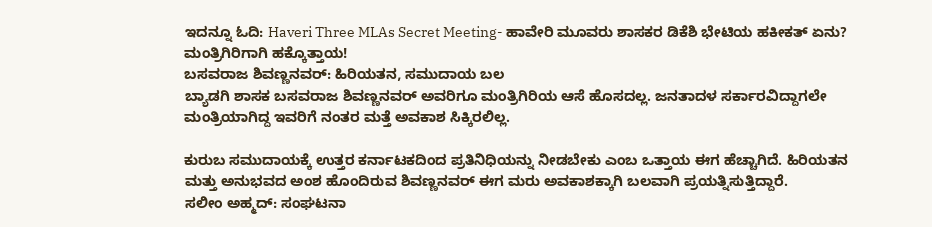ಇದನ್ನೂ ಓದಿ: Haveri Three MLAs Secret Meeting- ಹಾವೇರಿ ಮೂವರು ಶಾಸಕರ ಡಿಕೆಶಿ ಭೇಟಿಯ ಹಕೀಕತ್ ಏನು? ಮಂತ್ರಿಗಿರಿಗಾಗಿ ಹಕ್ಕೊತ್ತಾಯ!
ಬಸವರಾಜ ಶಿವಣ್ಣನವರ್: ಹಿರಿಯತನ, ಸಮುದಾಯ ಬಲ
ಬ್ಯಾಡಗಿ ಶಾಸಕ ಬಸವರಾಜ ಶಿವಣ್ಣನವರ್ ಅವರಿಗೂ ಮಂತ್ರಿಗಿರಿಯ ಆಸೆ ಹೊಸದಲ್ಲ. ಜನತಾದಳ ಸರ್ಕಾರವಿದ್ದಾಗಲೇ ಮಂತ್ರಿಯಾಗಿದ್ದ ಇವರಿಗೆ ನಂತರ ಮತ್ತೆ ಅವಕಾಶ ಸಿಕ್ಕಿರಲಿಲ್ಲ.

ಕುರುಬ ಸಮುದಾಯಕ್ಕೆ ಉತ್ತರ ಕರ್ನಾಟಕದಿಂದ ಪ್ರತಿನಿಧಿಯನ್ನು ನೀಡಬೇಕು ಎಂಬ ಒತ್ತಾಯ ಈಗ ಹೆಚ್ಚಾಗಿದೆ. ಹಿರಿಯತನ ಮತ್ತು ಅನುಭವದ ಅಂಶ ಹೊಂದಿರುವ ಶಿವಣ್ಣನವರ್ ಈಗ ಮರು ಅವಕಾಶಕ್ಕಾಗಿ ಬಲವಾಗಿ ಪ್ರಯತ್ನಿಸುತ್ತಿದ್ದಾರೆ.
ಸಲೀಂ ಅಹ್ಮದ್: ಸಂಘಟನಾ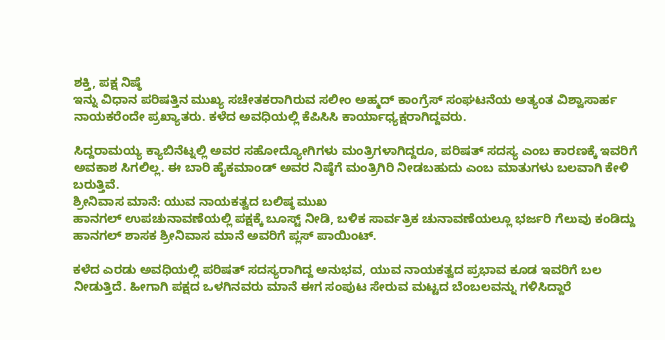ಶಕ್ತಿ, ಪಕ್ಷ ನಿಷ್ಠೆ
ಇನ್ನು ವಿಧಾನ ಪರಿಷತ್ತಿನ ಮುಖ್ಯ ಸಚೇತಕರಾಗಿರುವ ಸಲೀಂ ಅಹ್ಮದ್ ಕಾಂಗ್ರೆಸ್ ಸಂಘಟನೆಯ ಅತ್ಯಂತ ವಿಶ್ವಾಸಾರ್ಹ ನಾಯಕರೆಂದೇ ಪ್ರಖ್ಯಾತರು. ಕಳೆದ ಅವಧಿಯಲ್ಲಿ ಕೆಪಿಸಿಸಿ ಕಾರ್ಯಾಧ್ಯಕ್ಷರಾಗಿದ್ದವರು.

ಸಿದ್ದರಾಮಯ್ಯ ಕ್ಯಾಬಿನೆಟ್ನಲ್ಲಿ ಅವರ ಸಹೋದ್ಯೋಗಿಗಳು ಮಂತ್ರಿಗಳಾಗಿದ್ದರೂ, ಪರಿಷತ್ ಸದಸ್ಯ ಎಂಬ ಕಾರಣಕ್ಕೆ ಇವರಿಗೆ ಅವಕಾಶ ಸಿಗಲಿಲ್ಲ. ಈ ಬಾರಿ ಹೈಕಮಾಂಡ್ ಅವರ ನಿಷ್ಠೆಗೆ ಮಂತ್ರಿಗಿರಿ ನೀಡಬಹುದು ಎಂಬ ಮಾತುಗಳು ಬಲವಾಗಿ ಕೇಳಿ ಬರುತ್ತಿವೆ.
ಶ್ರೀನಿವಾಸ ಮಾನೆ: ಯುವ ನಾಯಕತ್ವದ ಬಲಿಷ್ಠ ಮುಖ
ಹಾನಗಲ್ ಉಪಚುನಾವಣೆಯಲ್ಲಿ ಪಕ್ಷಕ್ಕೆ ಬೂಸ್ಟ್ ನೀಡಿ, ಬಳಿಕ ಸಾರ್ವತ್ರಿಕ ಚುನಾವಣೆಯಲ್ಲೂ ಭರ್ಜರಿ ಗೆಲುವು ಕಂಡಿದ್ದು ಹಾನಗಲ್ ಶಾಸಕ ಶ್ರೀನಿವಾಸ ಮಾನೆ ಅವರಿಗೆ ಪ್ಲಸ್ ಪಾಯಿಂಟ್.

ಕಳೆದ ಎರಡು ಅವಧಿಯಲ್ಲಿ ಪರಿಷತ್ ಸದಸ್ಯರಾಗಿದ್ದ ಅನುಭವ, ಯುವ ನಾಯಕತ್ವದ ಪ್ರಭಾವ ಕೂಡ ಇವರಿಗೆ ಬಲ ನೀಡುತ್ತಿದೆ. ಹೀಗಾಗಿ ಪಕ್ಷದ ಒಳಗಿನವರು ಮಾನೆ ಈಗ ಸಂಪುಟ ಸೇರುವ ಮಟ್ಟದ ಬೆಂಬಲವನ್ನು ಗಳಿಸಿದ್ದಾರೆ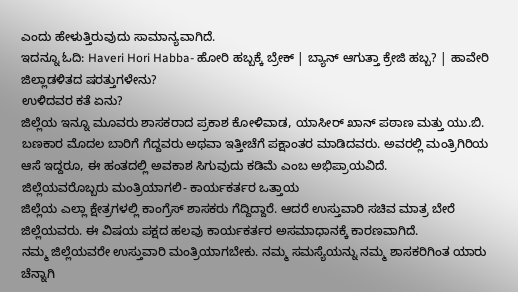ಎಂದು ಹೇಳುತ್ತಿರುವುದು ಸಾಮಾನ್ಯವಾಗಿದೆ.
ಇದನ್ನೂ ಓದಿ: Haveri Hori Habba- ಹೋರಿ ಹಬ್ಬಕ್ಕೆ ಬ್ರೇಕ್ | ಬ್ಯಾನ್ ಆಗುತ್ತಾ ಕ್ರೇಜಿ ಹಬ್ಬ? | ಹಾವೇರಿ ಜಿಲ್ಲಾಡಳಿತದ ಷರತ್ತುಗಳೇನು?
ಉಳಿದವರ ಕತೆ ಏನು?
ಜಿಲ್ಲೆಯ ಇನ್ನೂ ಮೂವರು ಶಾಸಕರಾದ ಪ್ರಕಾಶ ಕೋಳಿವಾಡ, ಯಾಸೀರ್ ಖಾನ್ ಪಠಾಣ ಮತ್ತು ಯು.ಬಿ. ಬಣಕಾರ ಮೊದಲ ಬಾರಿಗೆ ಗೆದ್ದವರು ಅಥವಾ ಇತ್ತೀಚೆಗೆ ಪಕ್ಷಾಂತರ ಮಾಡಿದವರು. ಅವರಲ್ಲಿ ಮಂತ್ರಿಗಿರಿಯ ಆಸೆ ಇದ್ದರೂ, ಈ ಹಂತದಲ್ಲಿ ಅವಕಾಶ ಸಿಗುವುದು ಕಡಿಮೆ ಎಂಬ ಅಭಿಪ್ರಾಯವಿದೆ.
ಜಿಲ್ಲೆಯವರೊಬ್ಬರು ಮಂತ್ರಿಯಾಗಲಿ- ಕಾರ್ಯಕರ್ತರ ಒತ್ತಾಯ
ಜಿಲ್ಲೆಯ ಎಲ್ಲಾ ಕ್ಷೇತ್ರಗಳಲ್ಲಿ ಕಾಂಗ್ರೆಸ್ ಶಾಸಕರು ಗೆದ್ದಿದ್ದಾರೆ. ಆದರೆ ಉಸ್ತುವಾರಿ ಸಚಿವ ಮಾತ್ರ ಬೇರೆ ಜಿಲ್ಲೆಯವರು. ಈ ವಿಷಯ ಪಕ್ಷದ ಹಲವು ಕಾರ್ಯಕರ್ತರ ಅಸಮಾಧಾನಕ್ಕೆ ಕಾರಣವಾಗಿದೆ.
ನಮ್ಮ ಜಿಲ್ಲೆಯವರೇ ಉಸ್ತುವಾರಿ ಮಂತ್ರಿಯಾಗಬೇಕು. ನಮ್ಮ ಸಮಸ್ಯೆಯನ್ನು ನಮ್ಮ ಶಾಸಕರಿಗಿಂತ ಯಾರು ಚೆನ್ನಾಗಿ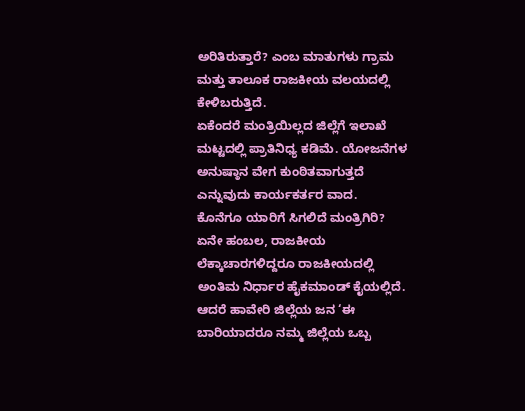ಅರಿತಿರುತ್ತಾರೆ? ಎಂಬ ಮಾತುಗಳು ಗ್ರಾಮ ಮತ್ತು ತಾಲೂಕ ರಾಜಕೀಯ ವಲಯದಲ್ಲಿ ಕೇಳಿಬರುತ್ತಿದೆ.
ಏಕೆಂದರೆ ಮಂತ್ರಿಯಿಲ್ಲದ ಜಿಲ್ಲೆಗೆ ಇಲಾಖೆ ಮಟ್ಟದಲ್ಲಿ ಪ್ರಾತಿನಿಧ್ಯ ಕಡಿಮೆ. ಯೋಜನೆಗಳ ಅನುಷ್ಠಾನ ವೇಗ ಕುಂಠಿತವಾಗುತ್ತದೆ ಎನ್ನುವುದು ಕಾರ್ಯಕರ್ತರ ವಾದ.
ಕೊನೆಗೂ ಯಾರಿಗೆ ಸಿಗಲಿದೆ ಮಂತ್ರಿಗಿರಿ?
ಏನೇ ಹಂಬಲ, ರಾಜಕೀಯ ಲೆಕ್ಕಾಚಾರಗಳಿದ್ದರೂ ರಾಜಕೀಯದಲ್ಲಿ ಅಂತಿಮ ನಿರ್ಧಾರ ಹೈಕಮಾಂಡ್ ಕೈಯಲ್ಲಿದೆ. ಆದರೆ ಹಾವೇರಿ ಜಿಲ್ಲೆಯ ಜನ ‘ಈ ಬಾರಿಯಾದರೂ ನಮ್ಮ ಜಿಲ್ಲೆಯ ಒಬ್ಬ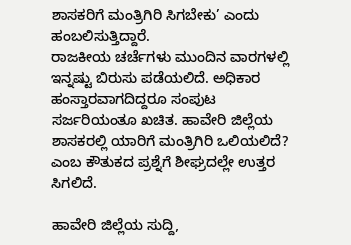ಶಾಸಕರಿಗೆ ಮಂತ್ರಿಗಿರಿ ಸಿಗಬೇಕು’ ಎಂದು ಹಂಬಲಿಸುತ್ತಿದ್ದಾರೆ.
ರಾಜಕೀಯ ಚರ್ಚೆಗಳು ಮುಂದಿನ ವಾರಗಳಲ್ಲಿ ಇನ್ನಷ್ಟು ಬಿರುಸು ಪಡೆಯಲಿದೆ. ಅಧಿಕಾರ ಹಂಸ್ತಾರವಾಗದಿದ್ದರೂ ಸಂಪುಟ ಸರ್ಜರಿಯಂತೂ ಖಚಿತ. ಹಾವೇರಿ ಜಿಲ್ಲೆಯ ಶಾಸಕರಲ್ಲಿ ಯಾರಿಗೆ ಮಂತ್ರಿಗಿರಿ ಒಲಿಯಲಿದೆ? ಎಂಬ ಕೌತುಕದ ಪ್ರಶ್ನೆಗೆ ಶೀಘ್ರದಲ್ಲೇ ಉತ್ತರ ಸಿಗಲಿದೆ.

ಹಾವೇರಿ ಜಿಲ್ಲೆಯ ಸುದ್ದಿ,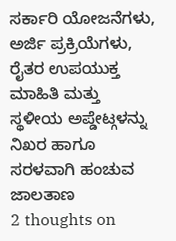ಸರ್ಕಾರಿ ಯೋಜನೆಗಳು, ಅರ್ಜಿ ಪ್ರಕ್ರಿಯೆಗಳು, ರೈತರ ಉಪಯುಕ್ತ ಮಾಹಿತಿ ಮತ್ತು ಸ್ಥಳೀಯ ಅಪ್ಡೇಟ್ಗಳನ್ನು ನಿಖರ ಹಾಗೂ ಸರಳವಾಗಿ ಹಂಚುವ ಜಾಲತಾಣ
2 thoughts on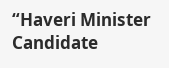“Haveri Minister Candidate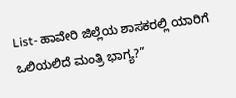List- ಹಾವೇರಿ ಜಿಲ್ಲೆಯ ಶಾಸಕರಲ್ಲಿ ಯಾರಿಗೆ ಒಲಿಯಲಿದೆ ಮಂತ್ರಿ ಭಾಗ್ಯ?”